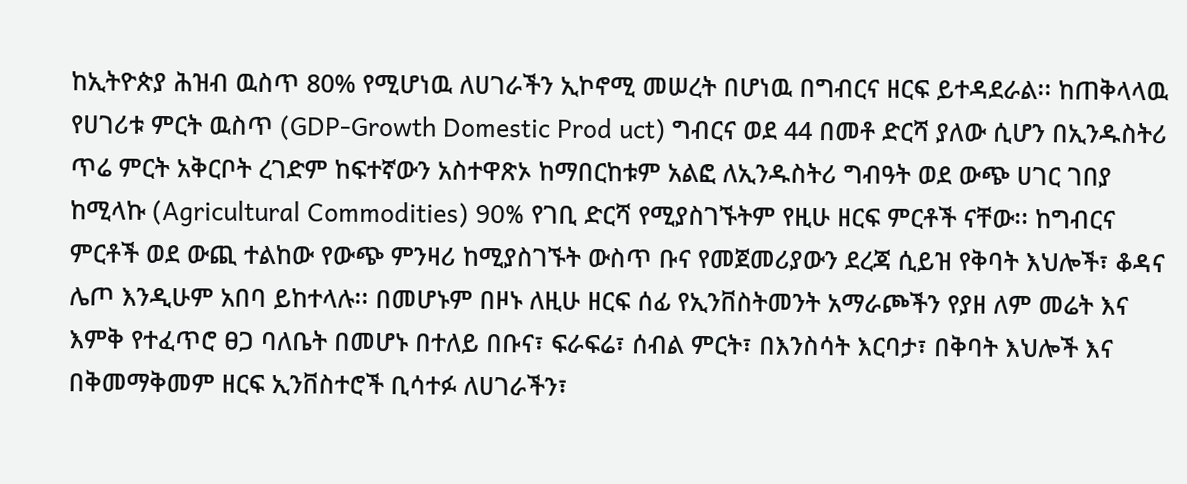ከኢትዮጵያ ሕዝብ ዉስጥ 80% የሚሆነዉ ለሀገራችን ኢኮኖሚ መሠረት በሆነዉ በግብርና ዘርፍ ይተዳደራል፡፡ ከጠቅላላዉ የሀገሪቱ ምርት ዉስጥ (GDP-Growth Domestic Prod uct) ግብርና ወደ 44 በመቶ ድርሻ ያለው ሲሆን በኢንዱስትሪ ጥሬ ምርት አቅርቦት ረገድም ከፍተኛውን አስተዋጽኦ ከማበርከቱም አልፎ ለኢንዱስትሪ ግብዓት ወደ ውጭ ሀገር ገበያ ከሚላኩ (Agricultural Commodities) 90% የገቢ ድርሻ የሚያስገኙትም የዚሁ ዘርፍ ምርቶች ናቸው፡፡ ከግብርና ምርቶች ወደ ውጪ ተልከው የውጭ ምንዛሪ ከሚያስገኙት ውስጥ ቡና የመጀመሪያውን ደረጃ ሲይዝ የቅባት እህሎች፣ ቆዳና ሌጦ እንዲሁም አበባ ይከተላሉ፡፡ በመሆኑም በዞኑ ለዚሁ ዘርፍ ሰፊ የኢንቨስትመንት አማራጮችን የያዘ ለም መሬት እና እምቅ የተፈጥሮ ፀጋ ባለቤት በመሆኑ በተለይ በቡና፣ ፍራፍሬ፣ ሰብል ምርት፣ በእንስሳት እርባታ፣ በቅባት እህሎች እና በቅመማቅመም ዘርፍ ኢንቨስተሮች ቢሳተፉ ለሀገራችን፣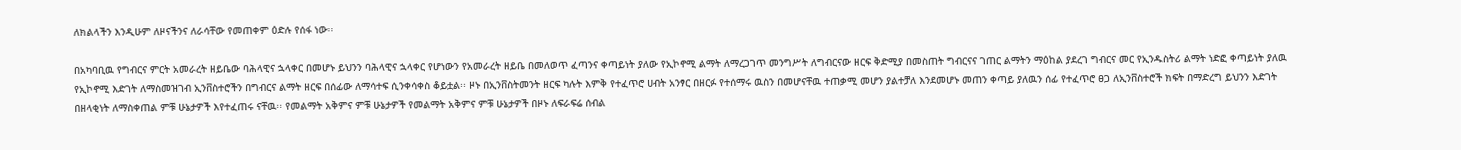ለክልላችን እንዲሁም ለዞናችንና ለራሳቸው የመጠቀም ዕድሉ የሰፋ ነው፡፡

በአካባቢዉ የግብርና ምርት አመራረት ዘይቤው ባሕላዊና ኋላቀር በመሆኑ ይህንን ባሕላዊና ኋላቀር የሆነውን የአመራረት ዘይቤ በመለወጥ ፈጣንና ቀጣይነት ያለው የኢኮኖሚ ልማት ለማረጋገጥ መንግሥት ለግብርናው ዘርፍ ቅድሚያ በመስጠት ግብርናና ገጠር ልማትን ማዕከል ያደረገ ግብርና መር የኢንዱስትሪ ልማት ነድፎ ቀጣይነት ያለዉ የኢኮኖሚ እድገት ለማስመዝገብ ኢንቨስተሮችን በግብርና ልማት ዘርፍ በሰፊው ለማሳተፍ ሲንቀሳቀስ ቆይቷል፡፡ ዞኑ በኢንቨስትመንት ዘርፍ ካሉት እምቅ የተፈጥሮ ሀብት አንፃር በዘርፉ የተሰማሩ ዉስን በመሆናቸዉ ተጠቃሚ መሆን ያልተቻለ እንደመሆኑ መጠን ቀጣይ ያለዉን ሰፊ የተፈጥሮ ፀጋ ለኢንቨስተሮች ክፍት በማድረግ ይህንን እድገት በዘላቂነት ለማስቀጠል ምቹ ሁኔታዎች እየተፈጠሩ ናቸዉ፡፡ የመልማት አቅምና ምቹ ሁኔታዎች የመልማት አቅምና ምቹ ሁኔታዎች በዞኑ ለፍራፍሬ ሰብል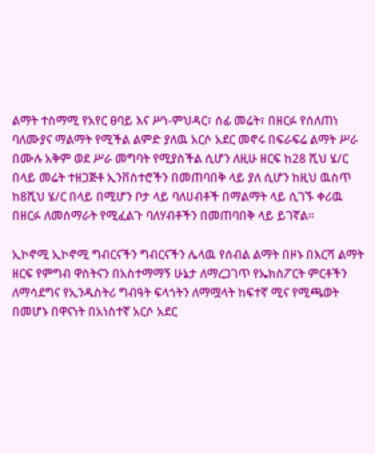ልማት ተስማሚ የአየር ፀባይ እና ሥነ-ምህዳር፣ ሰፊ መሬት፣ በዘርፉ የሰለጠነ ባለሙያና ማልማት የሚችል ልምድ ያለዉ አርሶ አደር መኖሩ በፍራፍሬ ልማት ሥራ በሙሉ አቅም ወደ ሥራ መግባት የሚያስችል ሲሆን ለዚሁ ዘርፍ ከ28 ሺህ ሄ/ር በላይ መሬት ተዘጋጅቶ ኢንቨስተሮችን በመጠባበቅ ላይ ያለ ሲሆን ከዚህ ዉስጥ ከ8ሺህ ሄ/ር በላይ በሚሆን ቦታ ላይ ባለሀብቶች በማልማት ላይ ሲገኙ ቀሪዉ በዘርፉ ለመሰማራት የሚፈልጉ ባለሃብቶችን በመጠባበቅ ላይ ይገኛል፡፡

ኢኮኖሚ ኢኮኖሚ ግብርናችን ግብርናችን ሌላዉ የሰብል ልማት በዞኑ በእርሻ ልማት ዘርፍ የምግብ ዋስትናን በአስተማማኝ ሁኔታ ለማረጋገጥ የኤክስፖርት ምርቶችን ለማሳደግና የኢንዱስትሪ ግብዓት ፍላጎትን ለማሟላት ከፍተኛ ሚና የሚጫወት በመሆኑ በዋናነት በአነስተኛ አርሶ አደር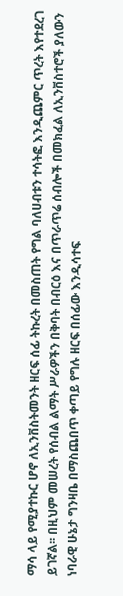ማሳ ላይ የሚያተኩር ሆኖ ለኢንቨስትመንት ዘርፍ ሰፊ ትኩረት በመስጠት የግል ባለሀብቱን ተሳትፎ እንዲጨምር ጥረት እየተደረገ ይገኛል፡፡ በዚህም መሠረት የሰብል ልማት ሥራዎችን በቅባት በብርዕ እና በጥራጥሬ ሰብሎች በመክፈል ለኢንቨስተሮች ያለውን ነባራዊ ሁኔታ ግንዛቤ በማስጨበጥ ቀጣይ የግሉ ዘርፍ በሰፊው እንዲሳተፍ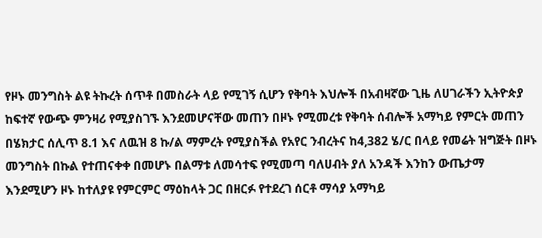የዞኑ መንግስት ልዩ ትኩረት ሰጥቶ በመስራት ላይ የሚገኝ ሲሆን የቅባት እህሎች በአብዛኛው ጊዜ ለሀገራችን ኢትዮጵያ ከፍተኛ የውጭ ምንዛሪ የሚያስገኙ እንደመሆናቸው መጠን በዞኑ የሚመረቱ የቅባት ሰብሎች አማካይ የምርት መጠን በሄክታር ሰሊጥ 8.1 እና ለዉዝ 8 ኩ/ል ማምረት የሚያስችል የአየር ንብረትና ከ4,382 ሄ/ር በላይ የመሬት ዝግጅት በዞኑ መንግስት በኩል የተጠናቀቀ በመሆኑ በልማቱ ለመሳተፍ የሚመጣ ባለሀብት ያለ አንዳች እንከን ውጤታማ እንደሚሆን ዞኑ ከተለያዩ የምርምር ማዕከላት ጋር በዘርፉ የተደረገ ሰርቶ ማሳያ አማካይ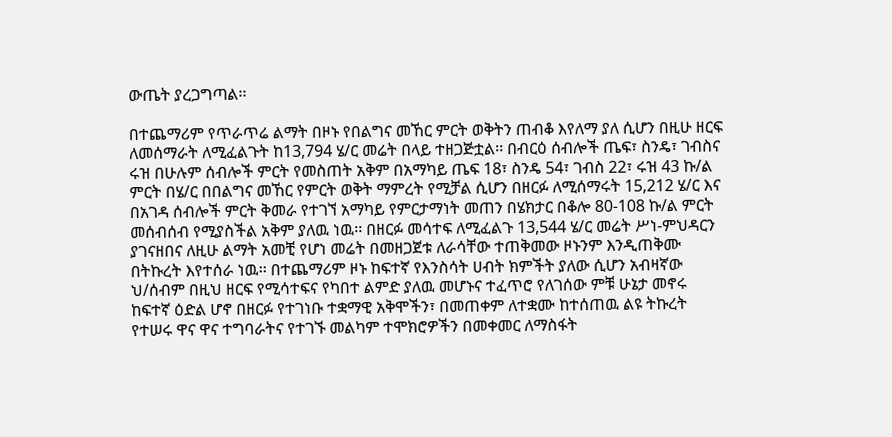ውጤት ያረጋግጣል፡፡

በተጨማሪም የጥራጥሬ ልማት በዞኑ የበልግና መኸር ምርት ወቅትን ጠብቆ እየለማ ያለ ሲሆን በዚሁ ዘርፍ ለመሰማራት ለሚፈልጉት ከ13,794 ሄ/ር መሬት በላይ ተዘጋጅቷል፡፡ በብርዕ ሰብሎች ጤፍ፣ ስንዴ፣ ገብስና ሩዝ በሁሉም ሰብሎች ምርት የመስጠት አቅም በአማካይ ጤፍ 18፣ ስንዴ 54፣ ገብስ 22፣ ሩዝ 43 ኩ/ል ምርት በሄ/ር በበልግና መኸር የምርት ወቅት ማምረት የሚቻል ሲሆን በዘርፉ ለሚሰማሩት 15,212 ሄ/ር እና በአገዳ ሰብሎች ምርት ቅመራ የተገኘ አማካይ የምርታማነት መጠን በሄክታር በቆሎ 80-108 ኩ/ል ምርት መሰብሰብ የሚያስችል አቅም ያለዉ ነዉ፡፡ በዘርፉ መሳተፍ ለሚፈልጉ 13,544 ሄ/ር መሬት ሥነ-ምህዳርን ያገናዘበና ለዚሁ ልማት አመቺ የሆነ መሬት በመዘጋጀቱ ለራሳቸው ተጠቅመው ዞኑንም እንዲጠቅሙ በትኩረት እየተሰራ ነዉ፡፡ በተጨማሪም ዞኑ ከፍተኛ የእንስሳት ሀብት ክምችት ያለው ሲሆን አብዛኛው ህ/ሰብም በዚህ ዘርፍ የሚሳተፍና የካበተ ልምድ ያለዉ መሆኑና ተፈጥሮ የለገሰው ምቹ ሁኔታ መኖሩ ከፍተኛ ዕድል ሆኖ በዘርፉ የተገነቡ ተቋማዊ አቅሞችን፣ በመጠቀም ለተቋሙ ከተሰጠዉ ልዩ ትኩረት የተሠሩ ዋና ዋና ተግባራትና የተገኙ መልካም ተሞክሮዎችን በመቀመር ለማስፋት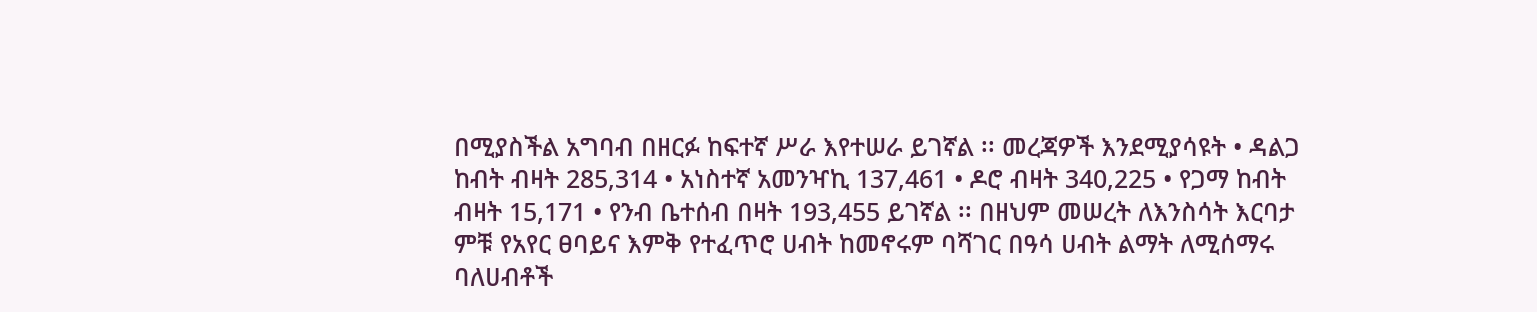በሚያስችል አግባብ በዘርፉ ከፍተኛ ሥራ እየተሠራ ይገኛል ፡፡ መረጃዎች እንደሚያሳዩት • ዳልጋ ከብት ብዛት 285,314 • አነስተኛ አመንዣኪ 137,461 • ዶሮ ብዛት 340,225 • የጋማ ከብት ብዛት 15,171 • የንብ ቤተሰብ በዛት 193,455 ይገኛል ፡፡ በዘህም መሠረት ለእንስሳት እርባታ ምቹ የአየር ፀባይና እምቅ የተፈጥሮ ሀብት ከመኖሩም ባሻገር በዓሳ ሀብት ልማት ለሚሰማሩ ባለሀብቶች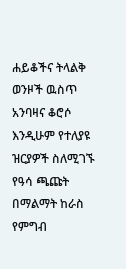ሐይቆችና ትላልቅ ወንዞች ዉስጥ አንባዛና ቆሮሶ እንዲሁም የተለያዩ ዝርያዎች ስለሚገኙ የዓሳ ጫጩት በማልማት ከራስ የምግብ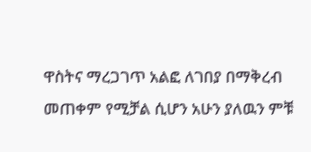ዋስትና ማረጋገጥ አልፎ ለገበያ በማቅረብ መጠቀም የሚቻል ሲሆን አሁን ያለዉን ምቹ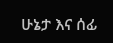ሁኔታ እና ሰፊ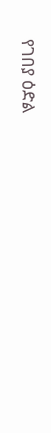የገበያ ዕድል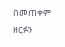በመጠቀም ዘርፉን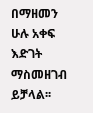በማዘመን ሁሉ አቀፍ እድገት ማስመዘገብ ይቻላል፡፡